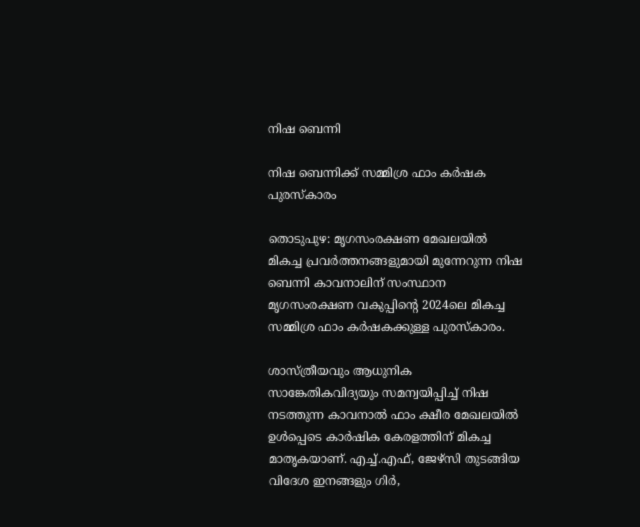നിഷ ബെന്നി

നിഷ ബെന്നിക്ക് സമ്മിശ്ര ഫാം കര്‍ഷക പുരസ്കാരം

തൊടുപുഴ: മൃഗസംരക്ഷണ മേഖലയില്‍ മികച്ച പ്രവർത്തനങ്ങളുമായി മുന്നേറുന്ന നിഷ ബെന്നി കാവനാലിന് സംസ്ഥാന മൃഗസംരക്ഷണ വകുപ്പിന്റെ 2024ലെ മികച്ച സമ്മിശ്ര ഫാം കര്‍ഷകക്കുള്ള പുരസ്കാരം.

ശാസ്ത്രീയവും ആധുനിക സാങ്കേതികവിദ്യയും സമന്വയിപ്പിച്ച് നിഷ നടത്തുന്ന കാവനാല്‍ ഫാം ക്ഷീര മേഖലയില്‍ ഉള്‍പ്പെടെ കാര്‍ഷിക കേരളത്തിന് മികച്ച മാതൃകയാണ്. എച്ച്.എഫ്, ജേഴ്‌സി തുടങ്ങിയ വിദേശ ഇനങ്ങളും ഗിര്‍,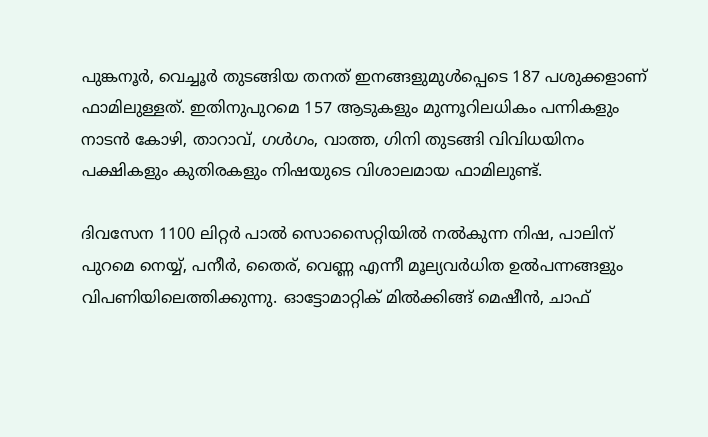പുങ്കനൂര്‍, വെച്ചൂര്‍ തുടങ്ങിയ തനത് ഇനങ്ങളുമുള്‍പ്പെടെ 187 പശുക്കളാണ് ഫാമിലുള്ളത്. ഇതിനുപുറമെ 157 ആടുകളും മുന്നൂറിലധികം പന്നികളും നാടന്‍ കോഴി, താറാവ്, ഗള്‍ഗം, വാത്ത, ഗിനി തുടങ്ങി വിവിധയിനം പക്ഷികളും കുതിരകളും നിഷയുടെ വിശാലമായ ഫാമിലുണ്ട്.

ദിവസേന 1100 ലിറ്റര്‍ പാല്‍ സൊസൈറ്റിയില്‍ നല്‍കുന്ന നിഷ, പാലിന് പുറമെ നെയ്യ്, പനീര്‍, തൈര്, വെണ്ണ എന്നീ മൂല്യവര്‍ധിത ഉൽപന്നങ്ങളും വിപണിയിലെത്തിക്കുന്നു. ഓട്ടോമാറ്റിക് മില്‍ക്കിങ്ങ് മെഷീന്‍, ചാഫ്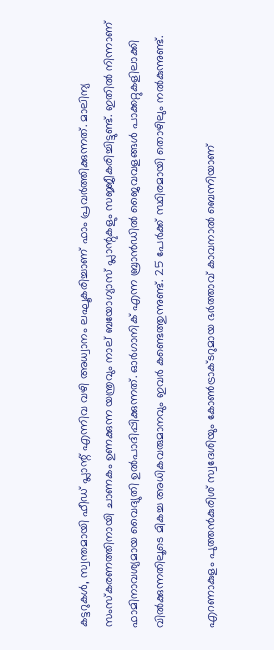കട്ടറുകള്‍, സ്വന്തമായി ഫീഡ് പ്ലാന്റ് എന്നിവ വഴി അധ്വാനം ലഘൂകരിച്ചാണ് ഫാം പ്രവര്‍ത്തിക്കുന്നത്. മാലിന്യ സംസ്‌കരണത്തിനായി ചാണകം ഉണക്കുന്ന യന്ത്രവും നാല് ബയോഗ്യാസ് പ്ലാന്റുകളും സജ്ജീകരിച്ചിട്ടുണ്ട്. ഇതില്‍ നിന്നാണ് ഫാമിനാവശ്യമായ വൈദ്യുതി ഉൽപാദിപ്പിക്കുന്നത്. ഓര്‍ഗാനിക് എന്ന ബ്രാന്‍ഡില്‍ ജൈവവളങ്ങള്‍ പാക്കറ്റുകളിലാക്കി വില്‍ക്കുന്നതിലൂടെ മികച്ച അധികവരുമാനവും ഇവര്‍ കണ്ടെത്തുന്നുണ്ട്. 25 പേര്‍ക്ക് സ്ഥിരമായി തൊഴിലും നല്‍കുന്നുണ്ട്.

എറണാകുളം പുത്തന്‍കുരിശ് സ്വദേശിയും കോണ്‍ട്രാക്ടറുമായ ഭര്‍ത്താവ് കാവനാല്‍ ബെന്നിയാണ്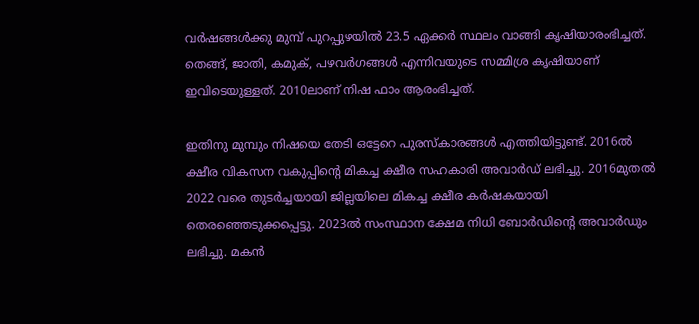വര്‍ഷങ്ങള്‍ക്കു മുമ്പ് പുറപ്പുഴയില്‍ 23.5 ഏക്കര്‍ സ്ഥലം വാങ്ങി കൃഷിയാരംഭിച്ചത്. തെങ്ങ്, ജാതി, കമുക്, പഴവര്‍ഗങ്ങള്‍ എന്നിവയുടെ സമ്മിശ്ര കൃഷിയാണ് ഇവിടെയുള്ളത്. 2010ലാണ് നിഷ ഫാം ആരംഭിച്ചത്.

ഇതിനു മുമ്പും നിഷയെ തേടി ഒട്ടേറെ പുരസ്കാരങ്ങള്‍ എത്തിയിട്ടുണ്ട്. 2016ല്‍ ക്ഷീര വികസന വകുപ്പിന്റെ മികച്ച ക്ഷീര സഹകാരി അവാര്‍ഡ് ലഭിച്ചു. 2016മുതല്‍ 2022 വരെ തുടര്‍ച്ചയായി ജില്ലയിലെ മികച്ച ക്ഷീര കര്‍ഷകയായി തെരഞ്ഞെടുക്കപ്പെട്ടു. 2023ല്‍ സംസ്ഥാന ക്ഷേമ നിധി ബോര്‍ഡിന്റെ അവാര്‍ഡും ലഭിച്ചു. മകന്‍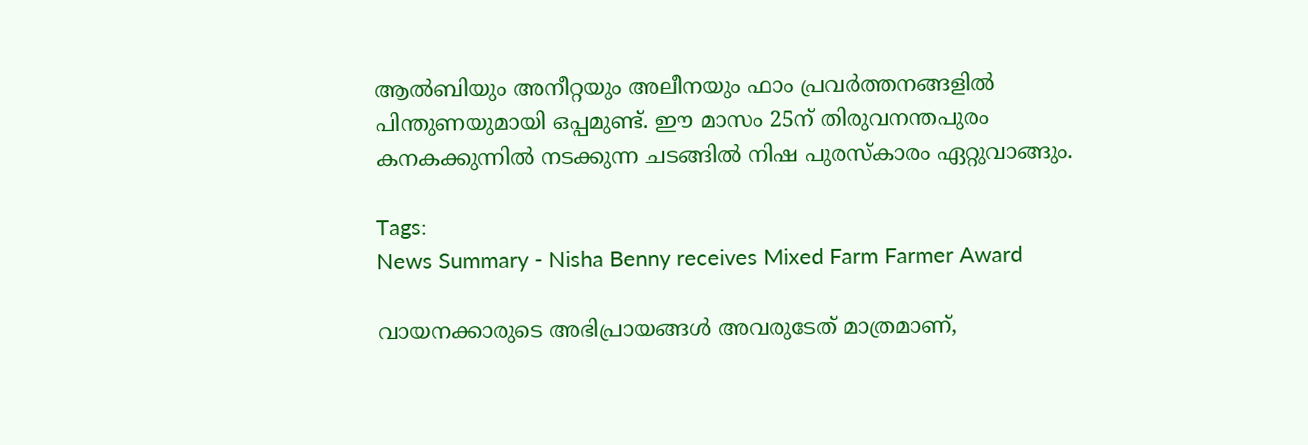ആല്‍ബിയും അനീറ്റയും അലീനയും ഫാം പ്രവര്‍ത്തനങ്ങളില്‍ പിന്തുണയുമായി ഒപ്പമുണ്ട്. ഈ മാസം 25ന് തിരുവനന്തപുരം കനകക്കുന്നില്‍ നടക്കുന്ന ചടങ്ങില്‍ നിഷ പുരസ്‌കാരം ഏറ്റുവാങ്ങും.

Tags:
News Summary - Nisha Benny receives Mixed Farm Farmer Award

വായനക്കാരുടെ അഭിപ്രായങ്ങള്‍ അവരുടേത് മാത്രമാണ്,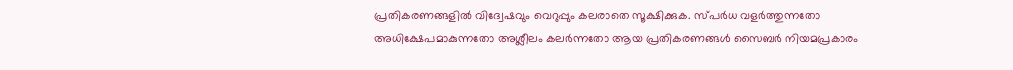പ്രതികരണങ്ങളിൽ വിദ്വേഷവും വെറുപ്പും കലരാതെ സൂക്ഷിക്കുക. സ്പർധ വളർത്തുന്നതോ അധിക്ഷേപമാകുന്നതോ അശ്ലീലം കലർന്നതോ ആയ പ്രതികരണങ്ങൾ സൈബർ നിയമപ്രകാരം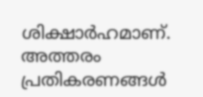ശിക്ഷാർഹമാണ്. അത്തരം പ്രതികരണങ്ങൾ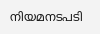നിയമനടപടി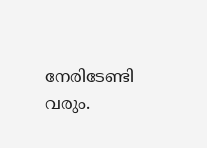നേരിടേണ്ടി വരും.